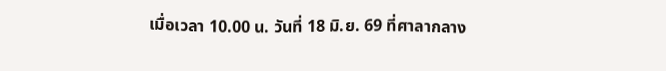เมื่อเวลา 10.00 น. วันที่ 18 มิ.ย. 69 ที่ศาลากลาง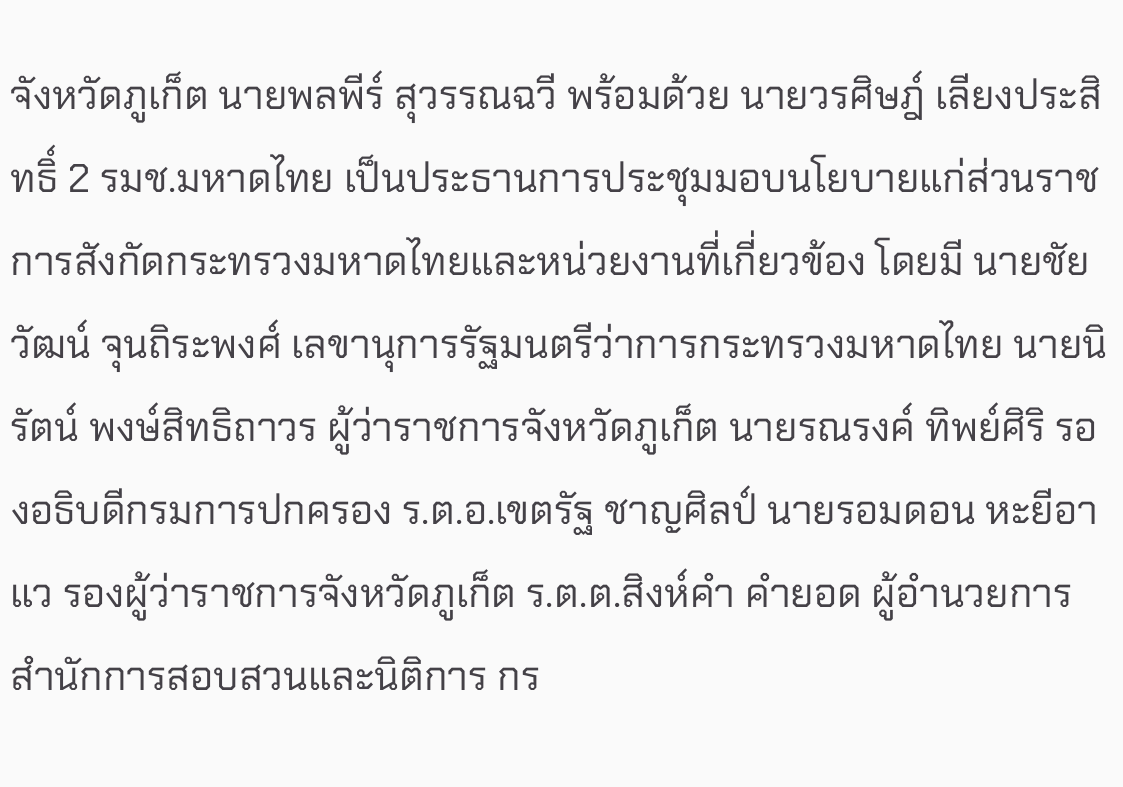จังหวัดภูเก็ต นายพลพีร์ สุวรรณฉวี พร้อมด้วย นายวรศิษฎ์ เลียงประสิทธิ์ 2 รมช.มหาดไทย เป็นประธานการประชุมมอบนโยบายแก่ส่วนราชการสังกัดกระทรวงมหาดไทยและหน่วยงานที่เกี่ยวข้อง โดยมี นายชัยวัฒน์ จุนถิระพงศ์ เลขานุการรัฐมนตรีว่าการกระทรวงมหาดไทย นายนิรัตน์ พงษ์สิทธิถาวร ผู้ว่าราชการจังหวัดภูเก็ต นายรณรงค์ ทิพย์ศิริ รองอธิบดีกรมการปกครอง ร.ต.อ.เขตรัฐ ชาญศิลป์ นายรอมดอน หะยีอาแว รองผู้ว่าราชการจังหวัดภูเก็ต ร.ต.ต.สิงห์คำ คำยอด ผู้อำนวยการสำนักการสอบสวนและนิติการ กร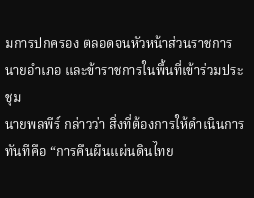มการปกครอง ตลอดจนหัวหน้าส่วนราชการ นายอำเภอ และข้าราชการในพื้นที่เข้าร่วมประชุม
นายพลพีร์ กล่าวว่า สิ่งที่ต้องการให้ดำเนินการทันทีคือ “การคืนผืนแผ่นดินไทย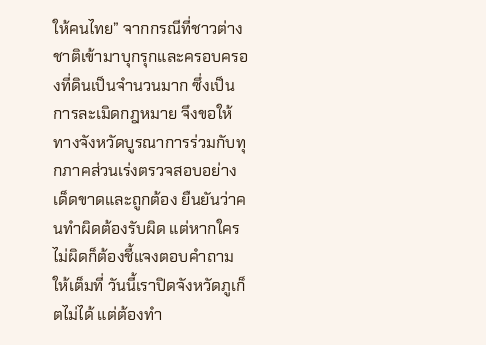ให้คนไทย” จากกรณีที่ชาวต่างชาติเข้ามาบุกรุกและครอบครองที่ดินเป็นจำนวนมาก ซึ่งเป็นการละเมิดกฎหมาย จึงขอให้ทางจังหวัดบูรณาการร่วมกับทุกภาคส่วนเร่งตรวจสอบอย่างเด็ดขาดและถูกต้อง ยืนยันว่าคนทำผิดต้องรับผิด แต่หากใครไม่ผิดก็ต้องชี้แจงตอบคำถามให้เต็มที่ วันนี้เราปิดจังหวัดภูเก็ตไม่ได้ แต่ต้องทำ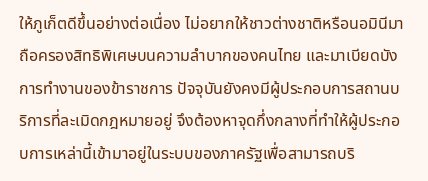ให้ภูเก็ตดีขึ้นอย่างต่อเนื่อง ไม่อยากให้ชาวต่างชาติหรือนอมินีมาถือครองสิทธิพิเศษบนความลำบากของคนไทย และมาเบียดบังการทำงานของข้าราชการ ปัจจุบันยังคงมีผู้ประกอบการสถานบริการที่ละเมิดกฎหมายอยู่ จึงต้องหาจุดกึ่งกลางที่ทำให้ผู้ประกอบการเหล่านี้เข้ามาอยู่ในระบบของภาครัฐเพื่อสามารถบริ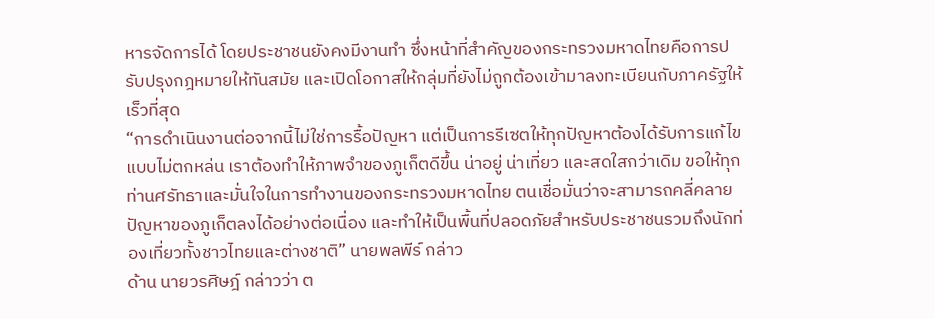หารจัดการได้ โดยประชาชนยังคงมีงานทำ ซึ่งหน้าที่สำคัญของกระทรวงมหาดไทยคือการปรับปรุงกฎหมายให้ทันสมัย และเปิดโอกาสให้กลุ่มที่ยังไม่ถูกต้องเข้ามาลงทะเบียนกับภาครัฐให้เร็วที่สุด
“การดำเนินงานต่อจากนี้ไม่ใช่การรื้อปัญหา แต่เป็นการรีเซตให้ทุกปัญหาต้องได้รับการแก้ไขแบบไม่ตกหล่น เราต้องทำให้ภาพจำของภูเก็ตดีขึ้น น่าอยู่ น่าเที่ยว และสดใสกว่าเดิม ขอให้ทุกท่านศรัทธาและมั่นใจในการทำงานของกระทรวงมหาดไทย ตนเชื่อมั่นว่าจะสามารถคลี่คลายปัญหาของภูเก็ตลงได้อย่างต่อเนื่อง และทำให้เป็นพื้นที่ปลอดภัยสำหรับประชาชนรวมถึงนักท่องเที่ยวทั้งชาวไทยและต่างชาติ” นายพลพีร์ กล่าว
ด้าน นายวรศิษฎ์ กล่าวว่า ต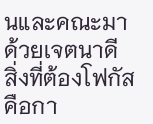นและคณะมาด้วยเจตนาดี สิ่งที่ต้องโฟกัสคือกา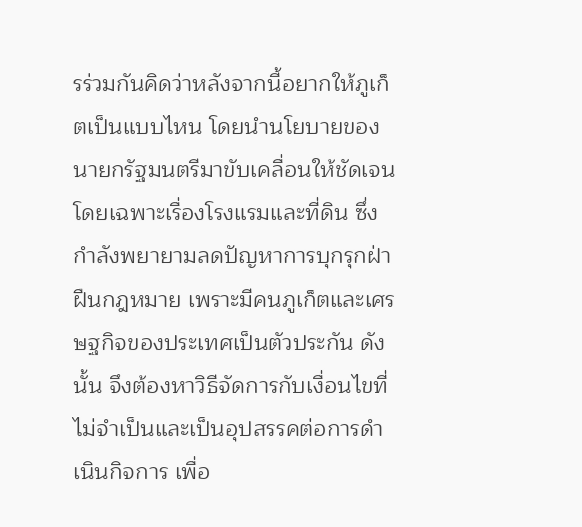รร่วมกันคิดว่าหลังจากนี้อยากให้ภูเก็ตเป็นแบบไหน โดยนำนโยบายของนายกรัฐมนตรีมาขับเคลื่อนให้ชัดเจน โดยเฉพาะเรื่องโรงแรมและที่ดิน ซึ่งกำลังพยายามลดปัญหาการบุกรุกฝ่าฝืนกฎหมาย เพราะมีคนภูเก็ตและเศรษฐกิจของประเทศเป็นตัวประกัน ดังนั้น จึงต้องหาวิธีจัดการกับเงื่อนไขที่ไม่จำเป็นและเป็นอุปสรรคต่อการดำเนินกิจการ เพื่อ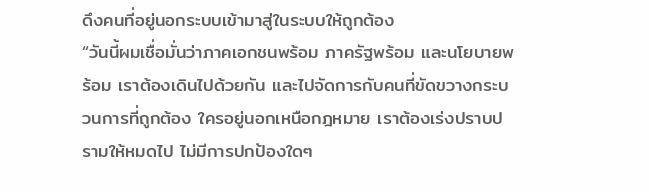ดึงคนที่อยู่นอกระบบเข้ามาสู่ในระบบให้ถูกต้อง
“วันนี้ผมเชื่อมั่นว่าภาคเอกชนพร้อม ภาครัฐพร้อม และนโยบายพร้อม เราต้องเดินไปด้วยกัน และไปจัดการกับคนที่ขัดขวางกระบวนการที่ถูกต้อง ใครอยู่นอกเหนือกฎหมาย เราต้องเร่งปราบปรามให้หมดไป ไม่มีการปกป้องใดๆ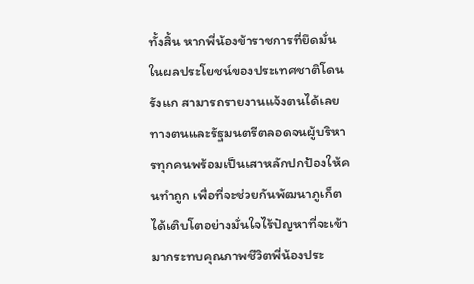ทั้งสิ้น หากพี่น้องข้าราชการที่ยึดมั่นในผลประโยชน์ของประเทศชาติโดนรังแก สามารถรายงานแจ้งตนได้เลย ทางตนและรัฐมนตรีตลอดจนผู้บริหารทุกคนพร้อมเป็นเสาหลักปกป้องให้คนทำถูก เพื่อที่จะช่วยกันพัฒนาภูเก็ตได้เติบโตอย่างมั่นใจไร้ปัญหาที่จะเข้ามากระทบคุณภาพชีวิตพี่น้องประ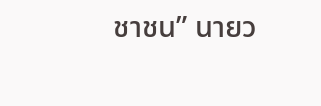ชาชน” นายว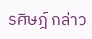รศิษฎ์ กล่าว